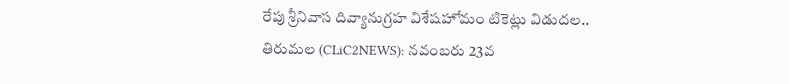రేపు శ్రీనివాస దివ్యానుగ్రహ విశేషహోమం టికెట్లు విడుదల..
తిరుమల (CLiC2NEWS): నవంబరు 23వ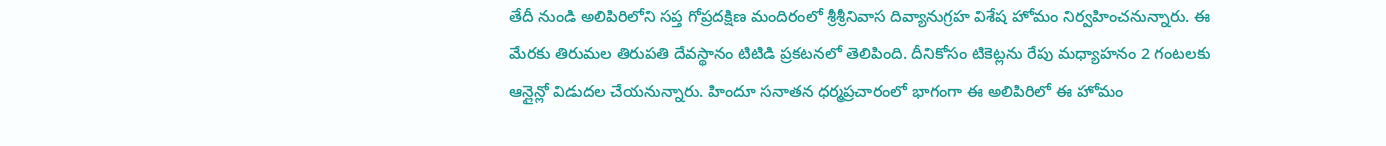తేదీ నుండి అలిపిరిలోని సప్త గోప్రదక్షిణ మందిరంలో శ్రీశ్రీనివాస దివ్యానుగ్రహ విశేష హోమం నిర్వహించనున్నారు. ఈ మేరకు తిరుమల తిరుపతి దేవస్థానం టిటిడి ప్రకటనలో తెలిపింది. దీనికోసం టికెట్లను రేపు మధ్యాహనం 2 గంటలకు ఆన్లైన్లో విడుదల చేయనున్నారు. హిందూ సనాతన ధర్మప్రచారంలో భాగంగా ఈ అలిపిరిలో ఈ హోమం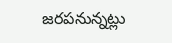జరపనున్నట్లు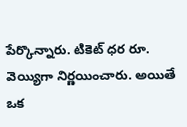పేర్కొన్నారు. టికెట్ ధర రూ. వెయ్యిగా నిర్ణయించారు. అయితే ఒక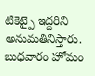టికెట్పై ఇద్దరిని అనుమతినిస్తారు. బుధవారం హోమం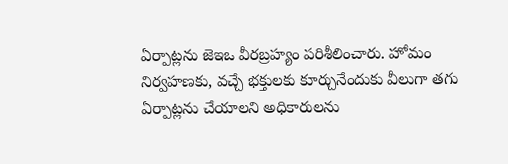ఏర్పాట్లను జెఇఒ వీరబ్రహ్యం పరిశీలించారు. హోమం నిర్వహణకు, వచ్చే భక్తులకు కూర్చునేందుకు వీలుగా తగు ఏర్పాట్లను చేయాలని అధికారులను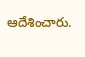ఆదేశించారు.